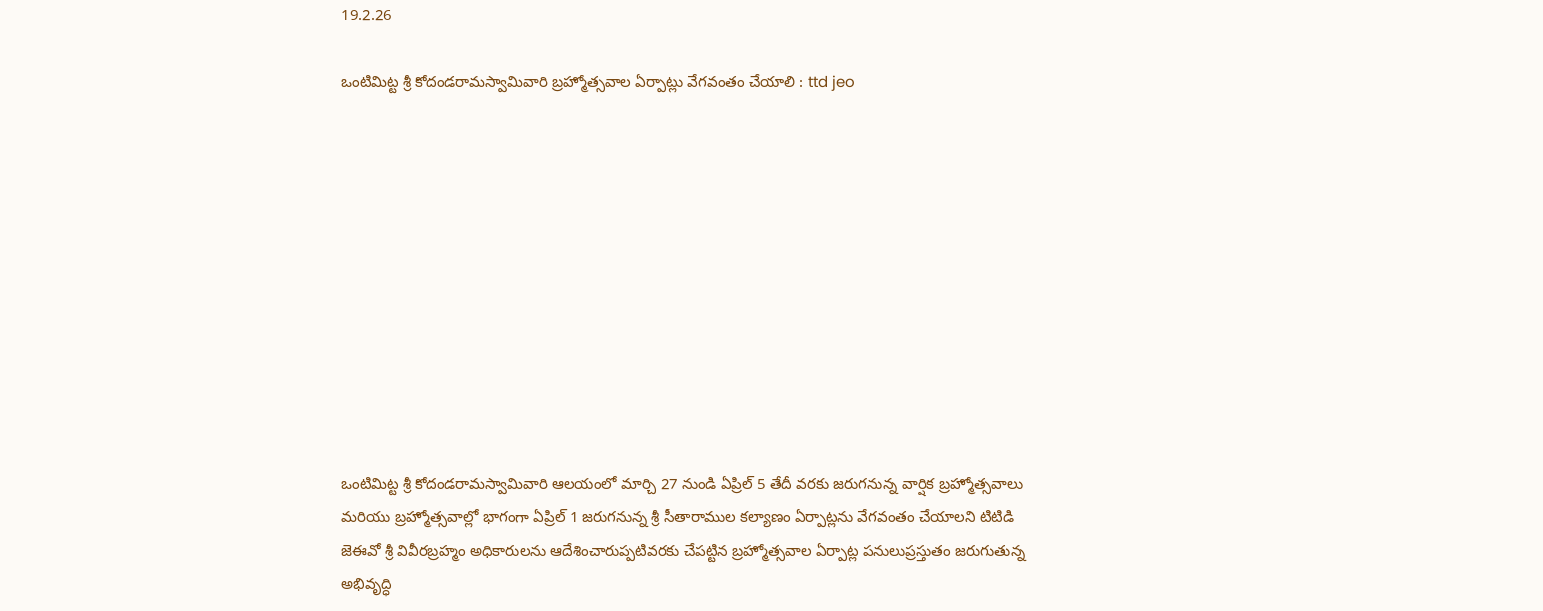19.2.26

ఒంటిమిట్ట శ్రీ కోదండ‌రామ‌స్వామివారి బ్ర‌హ్మోత్స‌వాల ఏర్పాట్లు వేగ‌వంతం చేయాలి : ttd jeo











ఒంటిమిట్ట శ్రీ కోదండ‌రామ‌స్వామివారి ఆల‌యంలో మార్చి 27 నుండి ఏప్రిల్ 5 తేదీ వ‌ర‌కు జ‌రుగ‌నున్న వార్షిక బ్ర‌హ్మోత్స‌వాలు మరియు బ్రహ్మోత్సవాల్లో భాగంగా ఏప్రిల్ 1 జ‌రుగ‌నున్న శ్రీ సీతారాముల క‌ల్యాణం ఏర్పాట్ల‌ను వేగ‌వంతం చేయాల‌ని టిటిడి జెఈవో శ్రీ వివీర‌బ్ర‌హ్మం అధికారుల‌ను ఆదేశించారుప్ప‌టివ‌ర‌కు చేప‌ట్టిన బ్ర‌హ్మోత్స‌వాల ఏర్పాట్ల ప‌నులుప్ర‌స్తుతం జ‌రుగుతున్న అభివృద్ధి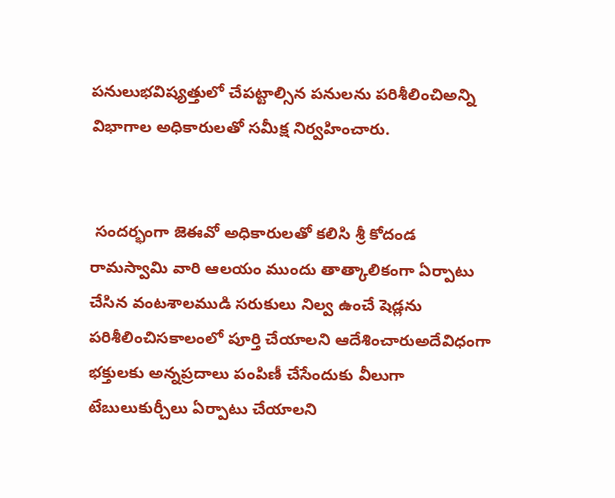ప‌నులుభ‌విష్య‌త్తులో చేప‌ట్టాల్సిన ప‌నుల‌ను ప‌రిశీలించిఅన్ని విభాగాల అధికారుల‌తో స‌మీక్ష నిర్వ‌హించారు.


 సంద‌ర్భంగా జెఈవో అధికారుల‌తో క‌లిసి శ్రీ కోదండ రామస్వామి వారి ఆలయం ముందు తాత్కాలికంగా ఏర్పాటు చేసిన వంటశాలముడి సరుకులు నిల్వ‌ ఉంచే షెడ్లను పరిశీలించిసకాలంలో పూర్తి చేయాలని ఆదేశించారుఅదేవిధంగా భక్తులకు అన్నప్రదాలు పంపిణీ చేసేందుకు వీలుగా టేబులుకుర్చీలు ఏర్పాటు చేయాలని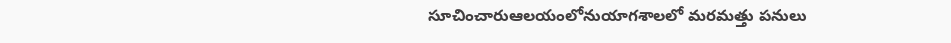సూచించారుఆలయంలోనుయాగశాలలో మరమత్తు పనులు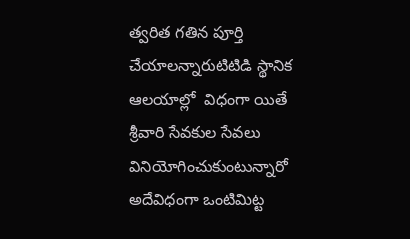త్వ‌రిత గ‌తిన పూర్తి చేయాల‌న్నారుటిటిడి స్థానిక ఆలయాల్లో  విధంగా యితే శ్రీవారి సేవకుల సేవలు వినియోగించుకుంటున్నారో అదేవిధంగా ఒంటిమిట్ట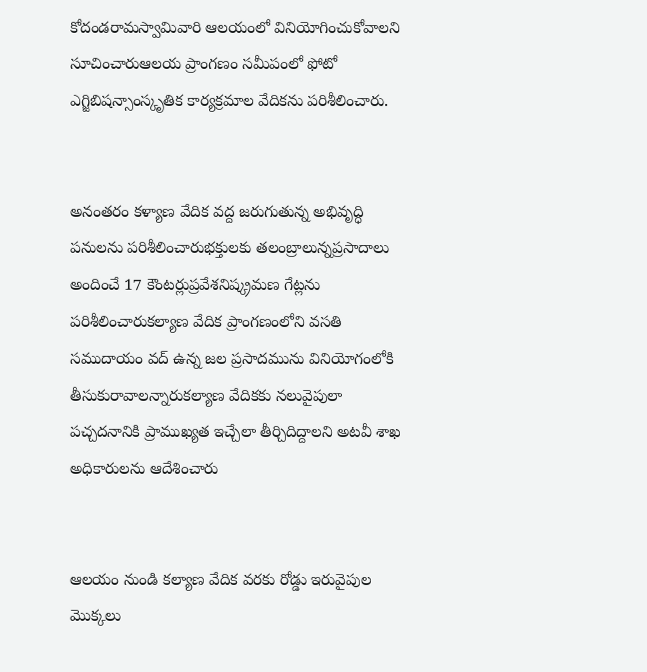కోదండ‌రామ‌స్వామివారి ఆల‌యంలో వినియోగించుకోవాల‌ని సూచించారుఆలయ ప్రాంగణం సమీపంలో ఫోటో ఎగ్జిబిషన్సాంస్కృతిక కార్యక్రమాల వేదికను పరిశీలించారు.


అనంత‌రం కళ్యాణ వేదిక వద్ద జరుగుతున్న అభివృద్ధి పనులను పరిశీలించారుభక్తులకు తలంబ్రాలున్న‌ప్ర‌సాదాలు అందించే 17 కౌంటర్లుప్రవేశనిష్క్రమణ గేట్లను పరిశీలించారుకల్యాణ వేదిక ప్రాంగణంలోని వసతి సముదాయం వద్ ఉన్న జల ప్రసాదమును వినియోగంలోకి తీసుకురావాలన్నారుకల్యాణ వేదికకు నలువైపులా పచ్చదనానికి ప్రాముఖ్యత ఇచ్చేలా తీర్చిదిద్దాలని అటవీ శాఖ అధికారులను ఆదేశించారు


ఆలయం నుండి కల్యాణ వేదిక వరకు రోడ్డు ఇరువైపుల మొక్కలు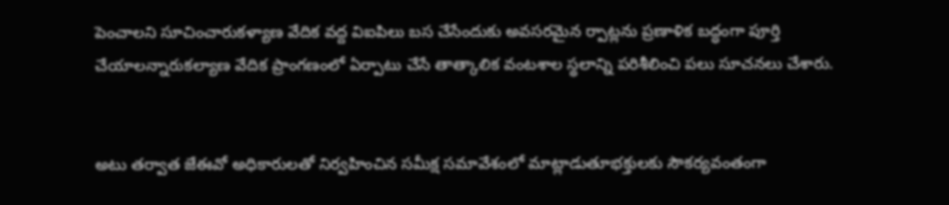పెంచాలని సూచించారుకళ్యాణ వేదిక వద్ద విఐపిలు బస చేసేందుకు అవసరమైన ర్పాట్లను ప్రణాళిక బద్ధంగా పూర్తి చేయాలన్నారుకల్యాణ వేదిక ప్రాంగణంలో ఏర్పాటు చేసే తాత్కాలిక వంటశాల స్థలాన్ని పరిశీలించి ప‌లు సూచ‌న‌లు చేశారు.


అటు తర్వాత జేఈవో అధికారుల‌తో నిర్వ‌హించిన సమీక్ష స‌మావేశంలో మాట్లాడుతూభక్తులకు సౌకర్యవంతంగా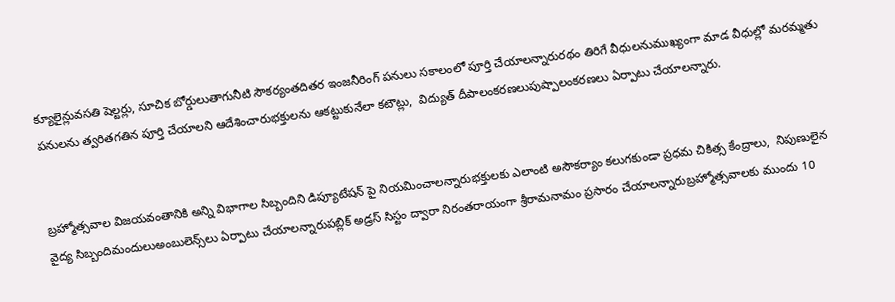క్యూలైన్లువసతి షెల్టర్లు, సూచిక బోర్డులుతాగునీటి సౌకర్యంతదితర ఇంజనీరింగ్ పనులు సకాలంలో పూర్తి చేయాలన్నారురథం తిరిగే వీధులనుముఖ్యంగా మాడ వీధుల్లో మరమ్మతు పనులను త్వరితగతిన పూర్తి చేయాలని ఆదేశించారుభక్తులను ఆకట్టుకునేలా కటౌట్లు,  విద్యుత్ దీపాలంకరణలుపుష్పాలంకరణలు ఏర్పాటు చేయాలన్నారు.


బ్రహ్మోత్సవాల విజయవంతానికి అన్ని విభాగాల సిబ్బందిని డిప్యూటేషన్ పై నియమించాలన్నారుభ‌క్తుల‌కు ఎలాంటి అసౌక‌ర్యాం క‌లుగ‌కుండా ప్రధమ చికిత్స కేంద్రాలు,  నిపుణులైన వైద్య సిబ్బందిమందులుఅంబులెన్స్‌లు ఏర్పాటు చేయాల‌న్నారుపబ్లిక్ అడ్రస్ సిస్టం ద్వారా నిరంతరాయంగా శ్రీరామనామం ప్రసారం చేయాలన్నారుబ్రహ్మోత్సవాలకు ముందు 10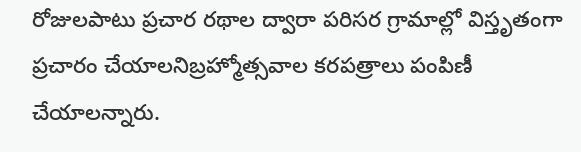రోజులపాటు ప్రచార ర‌థాల‌ ద్వారా పరిసర గ్రామాల్లో విస్తృతంగా ప్రచారం చేయాలనిబ్ర‌హ్మోత్స‌వాల కరపత్రాలు పంపిణీ చేయాలన్నారు.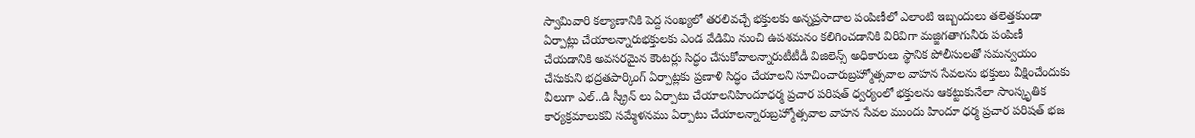స్వామివారి కల్యాణానికి పెద్ద సంఖ్యలో తరలివచ్చే భక్తులకు అన్నప్రసాదాల పంపిణీలో ఎలాంటి ఇబ్బందులు తలెత్తకుండా ఏర్పాట్లు చేయాలన్నారుభక్తులకు ఎండ వేడిమి నుంచి ఉపశమనం కలిగించడానికి విరివిగా మజ్జిగతాగునీరు పంపిణీ చేయడానికి అవసరమైన కౌంటర్లు సిద్ధం చేసుకోవాలన్నారుటీటీడీ విజిలెన్స్ అధికారులు స్థానిక పోలీసులతో సమన్వయం చేసుకుని భద్రతపార్కింగ్ ఏర్పాట్లకు ప్రణాళి సిద్ధం చేయాలని సూచించారుబ్రహ్మోత్సవాల వాహ‌న‌ సేవ‌లను భక్తులు వీక్షించేందుకు వీలుగా ఎల్..డి స్క్రీన్ లు ఏర్పాటు చేయాలనిహిందూధర్మ ప్రచార పరిషత్ ధ్వర్యంలో భక్తులను ఆకట్టుకునేలా సాంస్కృతిక కార్యక్రమాలుకవి సమ్మేళనము ఏర్పాటు చేయాల‌న్నారుబ్రహ్మోత్సవాల వాహన సేవల ముందు హిందూ ధర్మ ప్రచార పరిషత్ భజ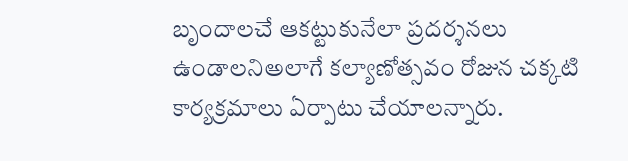బృందాలచే ఆకట్టుకునేలా ప్రదర్శనలు ఉండాలనిఅలాగే కల్యాణోత్సవం రోజున చక్కటి కార్యక్రమాలు ఏర్పాటు చేయాలన్నారు.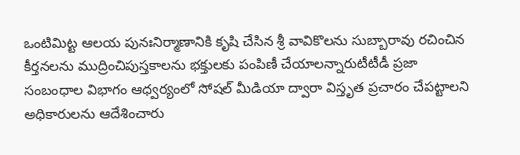ఒంటిమిట్ట ఆలయ పునఃనిర్మాణానికి కృషి చేసిన‌ శ్రీ వావికొలను సుబ్బారావు రచించిన కీర్తనలను ముద్రించిపుస్త‌కాలను భ‌క్తుల‌కు పంపిణీ చేయాలన్నారుటీటీడీ ప్రజా సంబంధాల విభాగం ఆధ్వర్యంలో సోషల్ మీడియా ద్వారా విస్తృత ప్రచారం చేపట్టాలని అధికారులను ఆదేశించారు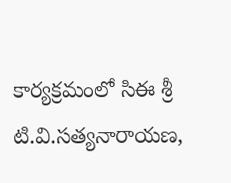కార్యక్రమంలో సిఈ శ్రీ టి.వి.సత్యనారాయణ,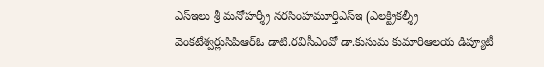ఎస్ఇలు శ్రీ మనోహర్శ్రీ నరసింహమూర్తిఎస్ఇ (ఎలక్ట్రికల్శ్రీ వెంకటేశ్వర్లుసిపిఆర్ఓ డాటి.రవిసీఎంవో డా.కుసుమ కుమారిఆలయ డిప్యూటీ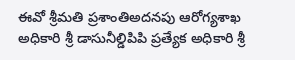ఈవో శ్రీమతి ప్రశాంతిఅదనపు ఆరోగ్యశాఖ అధికారి శ్రీ డాసునీల్డిపిపి ప్రత్యేక అధికారి శ్రీ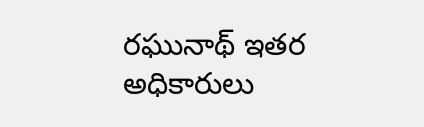రఘునాథ్ ఇతర అధికారులు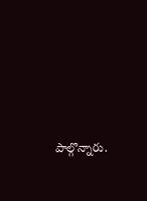పాల్గొన్నారు.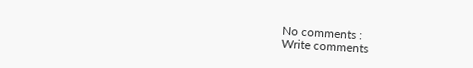No comments :
Write comments